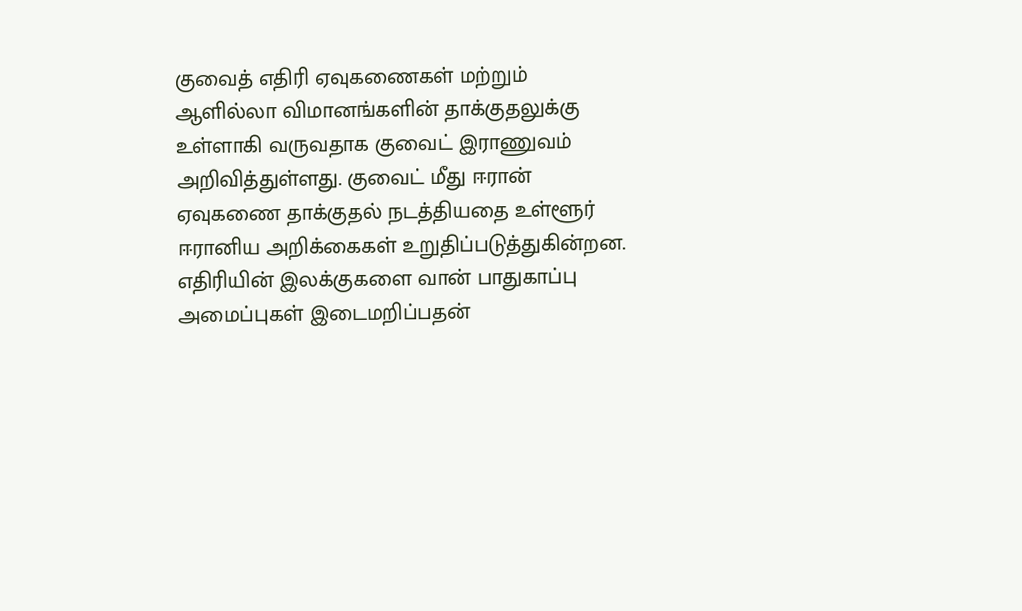குவைத் எதிரி ஏவுகணைகள் மற்றும் ஆளில்லா விமானங்களின் தாக்குதலுக்கு உள்ளாகி வருவதாக குவைட் இராணுவம் அறிவித்துள்ளது. குவைட் மீது ஈரான் ஏவுகணை தாக்குதல் நடத்தியதை உள்ளூர் ஈரானிய அறிக்கைகள் உறுதிப்படுத்துகின்றன.
எதிரியின் இலக்குகளை வான் பாதுகாப்பு அமைப்புகள் இடைமறிப்பதன்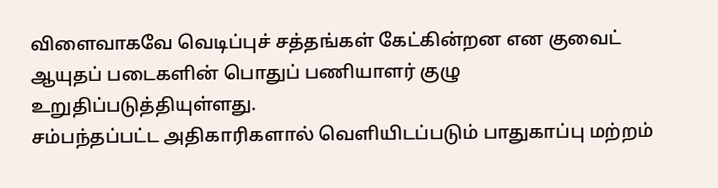விளைவாகவே வெடிப்புச் சத்தங்கள் கேட்கின்றன என குவைட் ஆயுதப் படைகளின் பொதுப் பணியாளர் குழு உறுதிப்படுத்தியுள்ளது.
சம்பந்தப்பட்ட அதிகாரிகளால் வெளியிடப்படும் பாதுகாப்பு மற்றம்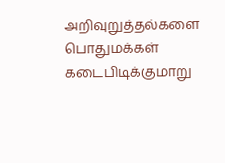அறிவுறுத்தல்களை பொதுமக்கள் கடைபிடிக்குமாறு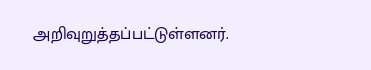அறிவுறுத்தப்பட்டுள்ளனர்.